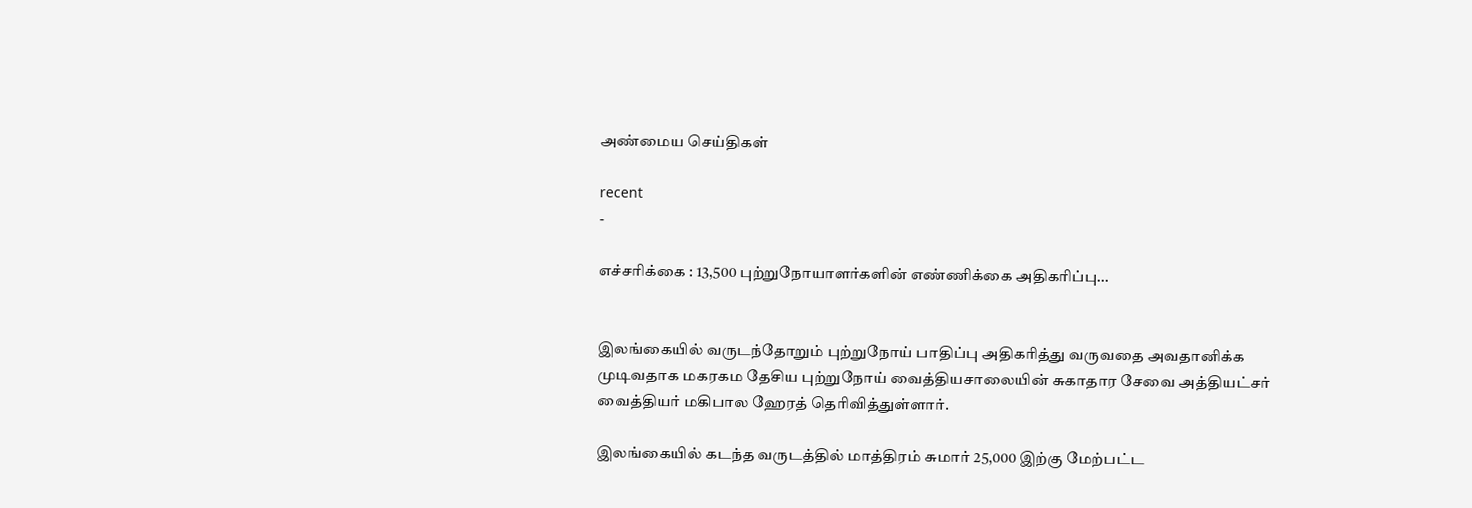அண்மைய செய்திகள்

recent
-

எச்சரிக்கை : 13,500 புற்றுநோயாளர்களின் எண்ணிக்கை அதிகரிப்பு...


இலங்கையில் வருடந்தோறும் புற்றுநோய் பாதிப்பு அதிகரித்து வருவதை அவதானிக்க முடிவதாக மகரகம தேசிய புற்றுநோய் வைத்தியசாலையின் சுகாதார சேவை அத்தியட்சர் வைத்தியர் மகிபால ஹேரத் தெரிவித்துள்ளார்.

இலங்கையில் கடந்த வருடத்தில் மாத்திரம் சுமார் 25,000 இற்கு மேற்பட்ட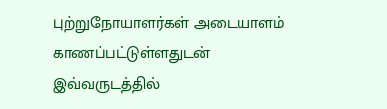புற்றுநோயாளர்கள் அடையாளம் காணப்பட்டுள்ளதுடன் இவ்வருடத்தில்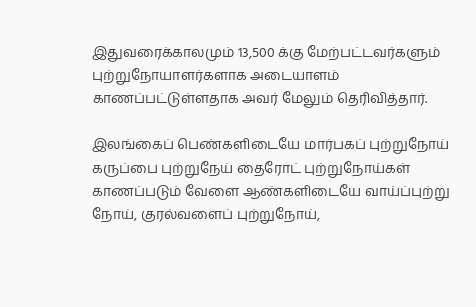இதுவரைக்காலமும் 13,500 க்கு மேற்பட்டவர்களும் புற்றுநோயாளர்களாக அடையாளம் காணப்பட்டுள்ளதாக அவர் மேலும் தெரிவித்தார்.

இலங்கைப் பெண்களிடையே மார்பகப் புற்றுநோய் கருப்பை புற்றுநேய் தைரோட் புற்றுநோய்கள் காணப்படும் வேளை ஆண்களிடையே வாய்ப்புற்று நோய், குரல்வளைப் புற்றுநோய்,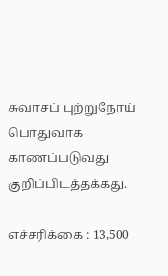சுவாசப் புற்றுநோய் பொதுவாக காணப்படுவது குறிப்பிடத்தக்கது.

எச்சரிக்கை : 13,500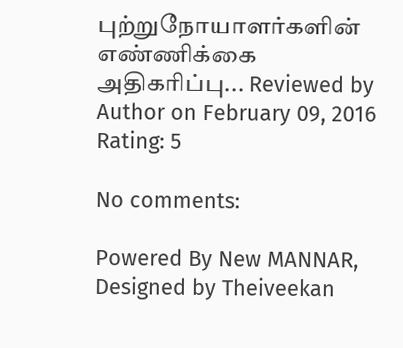புற்றுநோயாளர்களின் எண்ணிக்கை அதிகரிப்பு... Reviewed by Author on February 09, 2016 Rating: 5

No comments:

Powered By New MANNAR, Designed by Theiveekan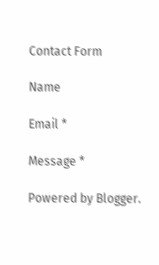Contact Form

Name

Email *

Message *

Powered by Blogger.